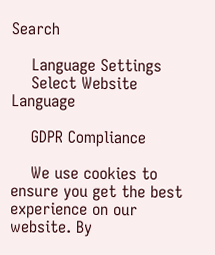Search

    Language Settings
    Select Website Language

    GDPR Compliance

    We use cookies to ensure you get the best experience on our website. By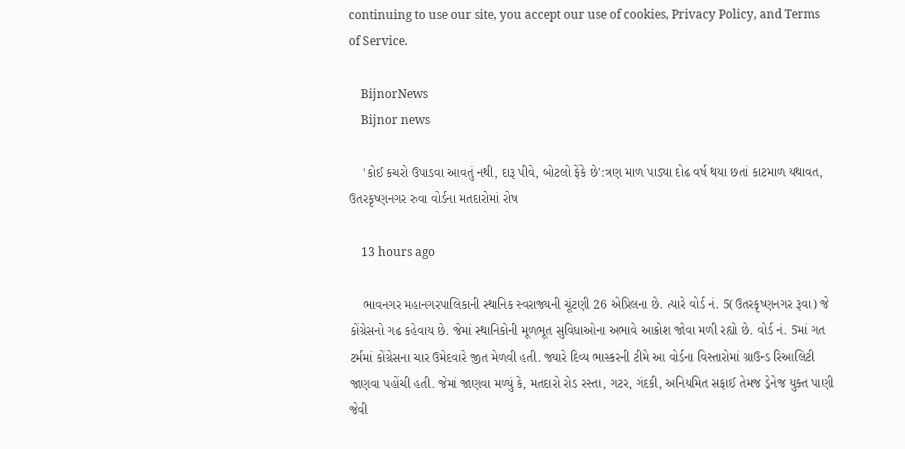continuing to use our site, you accept our use of cookies, Privacy Policy, and Terms of Service.

    BijnorNews
    Bijnor news

    'કોઈ કચરો ઉપાડવા આવતું નથી, દારૂ પીવે, બોટલો ફેંકે છે':ત્રણ માળ પાડ્યા દોઢ વર્ષ થયા છતાં કાટમાળ યથાવત, ઉતરકૃષ્ણનગર રુવા વોર્ડના મતદારોમાં રોષ

    13 hours ago

    ભાવનગર મહાનગરપાલિકાની સ્થાનિક સ્વરાજ્યની ચૂંટણી 26 એપ્રિલના છે. ત્યારે વોર્ડ નં. 5(ઉતરકૃષ્ણનગર રૂવા) જે કોંગ્રેસનો ગઢ કહેવાય છે. જેમાં સ્થાનિકોની મૂળભૂત સુવિધાઓના અભાવે આક્રોશ જોવા મળી રહ્યો છે. વોર્ડ નં. 5માં ગત ટર્મમાં કોંગ્રેસના ચાર ઉમેદવારે જીત મેળવી હતી. જ્યારે દિવ્ય ભાસ્કરની ટીમે આ વોર્ડના વિસ્તારોમાં ગ્રાઉન્ડ રિઆલિટી જાણવા પહોંચી હતી. જેમાં જાણવા મળ્યું કે, મતદારો રોડ રસ્તા, ગટર, ગંદકી, અનિયમિત સફાઈ તેમજ ડ્રેનેજ યુક્ત પાણી જેવી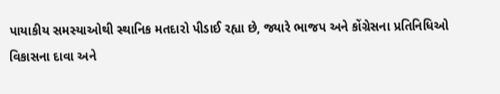પાયાકીય સમસ્યાઓથી સ્થાનિક મતદારો પીડાઈ રહ્યા છે, જ્યારે ભાજપ અને કોંગ્રેસના પ્રતિનિધિઓ વિકાસના દાવા અને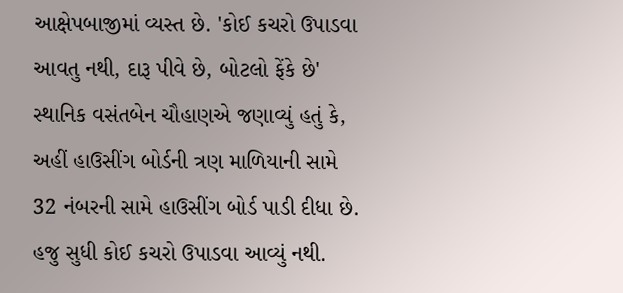આક્ષેપબાજીમાં વ્યસ્ત છે. 'કોઈ કચરો ઉપાડવા આવતુ નથી, દારૂ પીવે છે, બોટલો ફેંકે છે' સ્થાનિક વસંતબેન ચૌહાણએ જણાવ્યું હતું કે, અહીં હાઉસીંગ બોર્ડની ત્રણ માળિયાની સામે 32 નંબરની સામે હાઉસીંગ બોર્ડ પાડી દીધા છે. હજુ સુધી કોઈ કચરો ઉપાડવા આવ્યું નથી.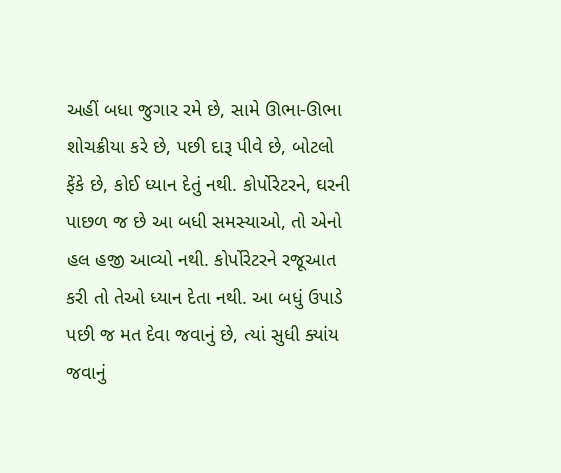અહીં બધા જુગાર રમે છે, સામે ઊભા-ઊભા શોચક્રીયા કરે છે, પછી દારૂ પીવે છે, બોટલો ફેંકે છે, કોઈ ધ્યાન દેતું નથી. કોર્પોરેટરને, ઘરની પાછળ જ છે આ બધી સમસ્યાઓ, તો એનો હલ હજી આવ્યો નથી. કોર્પોરેટરને રજૂઆત કરી તો તેઓ ધ્યાન દેતા નથી. આ બધું ઉપાડે પછી જ મત દેવા જવાનું છે, ત્યાં સુધી ક્યાંય જવાનું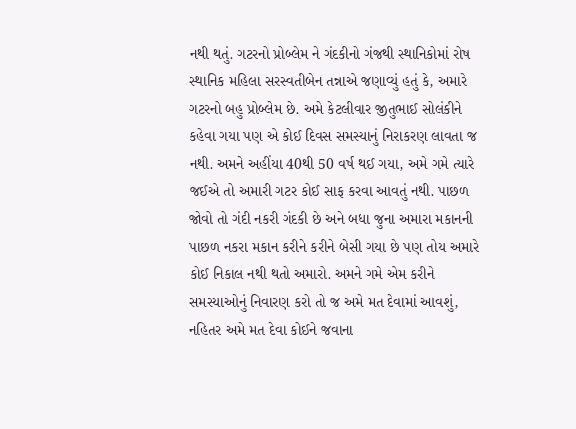નથી થતું. ગટરનો પ્રોબ્લેમ ને ગંદકીનો ગંજથી સ્થાનિકોમાં રોષ સ્થાનિક મહિલા સરસ્વતીબેન તન્નાએ જણાવ્યું હતું કે, અમારે ગટરનો બહુ પ્રોબ્લેમ છે. અમે કેટલીવાર જીતુભાઈ સોલંકીને કહેવા ગયા પણ એ કોઈ દિવસ સમસ્યાનું નિરાકરણ લાવતા જ નથી. અમને અહીંયા 40થી 50 વર્ષ થઈ ગયા, અમે ગમે ત્યારે જઈએ તો અમારી ગટર કોઈ સાફ કરવા આવતું નથી. પાછળ જોવો તો ગંદી નકરી ગંદકી છે અને બધા જુના અમારા મકાનની પાછળ નકરા મકાન કરીને કરીને બેસી ગયા છે પણ તોય અમારે કોઈ નિકાલ નથી થતો અમારો. અમને ગમે એમ કરીને સમસ્યાઓનું નિવારણ કરો તો જ અમે મત દેવામાં આવશું, નહિતર અમે મત દેવા કોઈને જવાના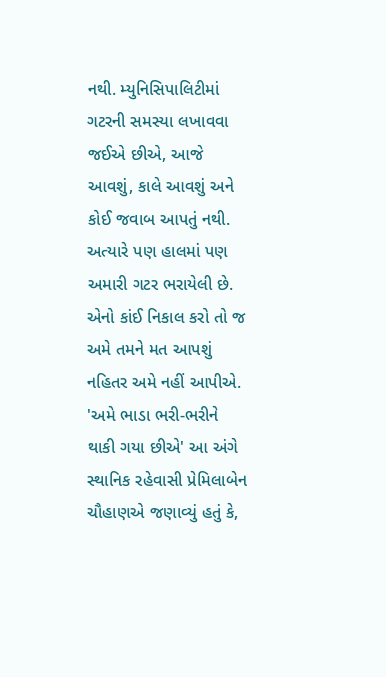નથી. મ્યુનિસિપાલિટીમાં ગટરની સમસ્યા લખાવવા જઈએ છીએ, આજે આવશું, કાલે આવશું અને કોઈ જવાબ આપતું નથી. અત્યારે પણ હાલમાં પણ અમારી ગટર ભરાયેલી છે. એનો કાંઈ નિકાલ કરો તો જ અમે તમને મત આપશું નહિતર અમે નહીં આપીએ. 'અમે ભાડા ભરી-ભરીને થાકી ગયા છીએ' આ અંગે સ્થાનિક રહેવાસી પ્રેમિલાબેન ચૌહાણએ જણાવ્યું હતું કે,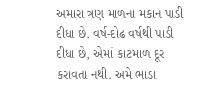અમારા ત્રણ માળના મકાન પાડી દીધા છે. વર્ષ-દોઢ વર્ષથી પાડી દીધા છે, એમાં કાટમાળ દૂર કરાવતા નથી. અમે ભાડા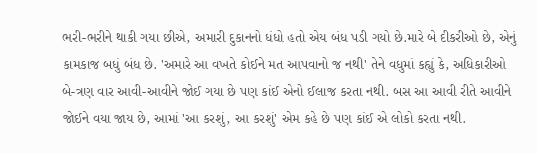ભરી-ભરીને થાકી ગયા છીએ, અમારી દુકાનનો ધંધો હતો એય બંધ પડી ગયો છે.મારે બે દીકરીઓ છે, એનું કામકાજ બધું બંધ છે. 'અમારે આ વખતે કોઈને મત આપવાનો જ નથી' તેને વધુમાં કહ્યું કે, અધિકારીઓ બે-ત્રણ વાર આવી-આવીને જોઈ ગયા છે પણ કાંઈ એનો ઈલાજ કરતા નથી. બસ આ આવી રીતે આવીને જોઈને વયા જાય છે, આમાં 'આ કરશું, આ કરશું' એમ કહે છે પણ કાંઈ એ લોકો કરતા નથી.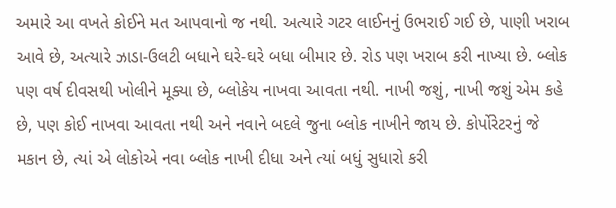અમારે આ વખતે કોઈને મત આપવાનો જ નથી. અત્યારે ગટર લાઈનનું ઉભરાઈ ગઈ છે, પાણી ખરાબ આવે છે, અત્યારે ઝાડા-ઉલટી બધાને ઘરે-ઘરે બધા બીમાર છે. રોડ પણ ખરાબ કરી નાખ્યા છે. બ્લોક પણ વર્ષ દીવસથી ખોલીને મૂક્યા છે, બ્લોકેય નાખવા આવતા નથી. નાખી જશું, નાખી જશું એમ કહે છે, પણ કોઈ નાખવા આવતા નથી અને નવાને બદલે જુના બ્લોક નાખીને જાય છે. કોર્પોરેટરનું જે મકાન છે, ત્યાં એ લોકોએ નવા બ્લોક નાખી દીધા અને ત્યાં બધું સુધારો કરી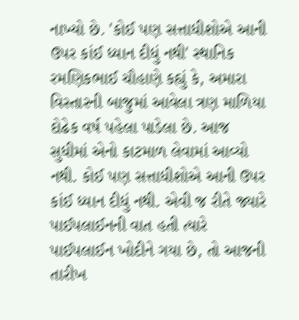નાખ્યો છે. 'કોઈ પણ સત્તાધીશોએ આની ઉપર કાંઈ ધ્યાન દીધું નથી' સ્થાનિક રમણિકભાઈ ચૌહાણે કહ્યું કે, અમારા વિસ્તારની બાજુમાં આવેલા ત્રણ માળિયા દોઢેક વર્ષ પહેલા પાડેલા છે. આજ સુધીમાં એનો કાટમાળ લેવામાં આવ્યો નથી. કોઈ પણ સત્તાધીશોએ આની ઉપર કાંઈ ધ્યાન દીધું નથી. એવી જ રીતે જ્યારે પાઈપલાઈનની વાત હતી ત્યારે પાઈપલાઈન ખોદીને ગયા છે, તો આજની તારીખ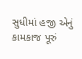સુધીમાં હજી એનું કામકાજ પૂરું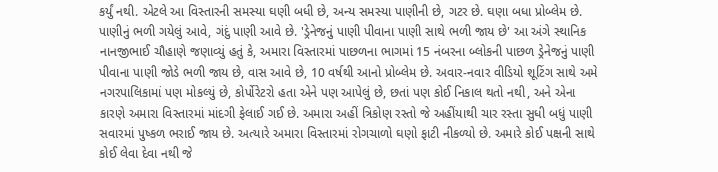કર્યું નથી. એટલે આ વિસ્તારની સમસ્યા ઘણી બધી છે, અન્ય સમસ્યા પાણીની છે, ગટર છે. ઘણા બધા પ્રોબ્લેમ છે. પાણીનું ભળી ગયેલું આવે, ગંદું પાણી આવે છે. 'ડ્રેનેજનું પાણી પીવાના પાણી સાથે ભળી જાય છે' આ અંગે સ્થાનિક નાનજીભાઈ ચૌહાણે જણાવ્યું હતું કે, અમારા વિસ્તારમાં પાછળના ભાગમાં 15 નંબરના બ્લોકની પાછળ ડ્રેનેજનું પાણી પીવાના પાણી જોડે ભળી જાય છે, વાસ આવે છે, 10 વર્ષથી આનો પ્રોબ્લેમ છે. અવાર-નવાર વીડિયો શૂટિંગ સાથે અમે નગરપાલિકામાં પણ મોકલ્યું છે, કોર્પોરેટરો હતા એને પણ આપેલું છે, છતાં પણ કોઈ નિકાલ થતો નથી, અને એના કારણે અમારા વિસ્તારમાં માંદગી ફેલાઈ ગઈ છે. અમારા અહીં ત્રિકોણ રસ્તો જે અહીંયાથી ચાર રસ્તા સુધી બધું પાણી સવારમાં પુષ્કળ ભરાઈ જાય છે. અત્યારે અમારા વિસ્તારમાં રોગચાળો ઘણો ફાટી નીકળ્યો છે. અમારે કોઈ પક્ષની સાથે કોઈ લેવા દેવા નથી જે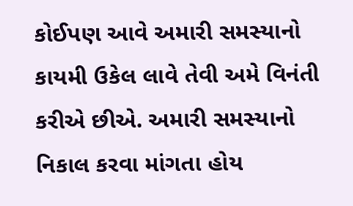કોઈપણ આવે અમારી સમસ્યાનો કાયમી ઉકેલ લાવે તેવી અમે વિનંતી કરીએ છીએ. અમારી સમસ્યાનો નિકાલ કરવા માંગતા હોય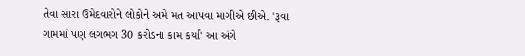તેવા સારા ઉમેદવારોને લોકોને અમે મત આપવા માગીએ છીએ. 'રૂવા ગામમાં પણ લગભગ 30 કરોડના કામ કર્યા' આ અંગે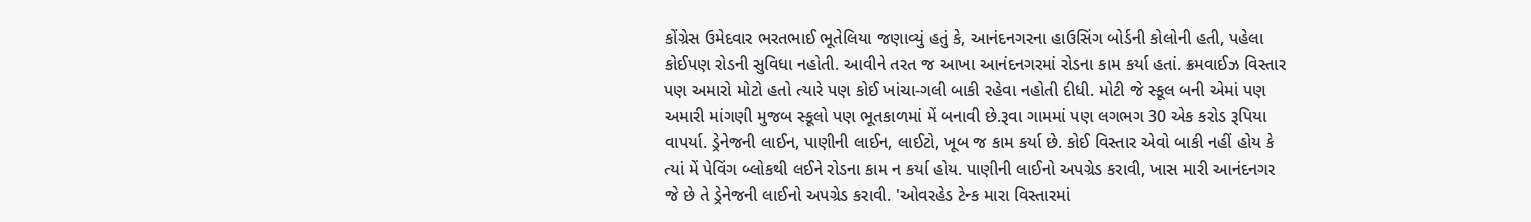કોંગ્રેસ ઉમેદવાર ભરતભાઈ ભૂતેલિયા જણાવ્યું હતું કે, આનંદનગરના હાઉસિંગ બોર્ડની કોલોની હતી, પહેલા કોઈપણ રોડની સુવિધા નહોતી. આવીને તરત જ આખા આનંદનગરમાં રોડના કામ કર્યા હતાં. ક્રમવાઈઝ વિસ્તાર પણ અમારો મોટો હતો ત્યારે પણ કોઈ ખાંચા-ગલી બાકી રહેવા નહોતી દીધી. મોટી જે સ્કૂલ બની એમાં પણ અમારી માંગણી મુજબ સ્કૂલો પણ ભૂતકાળમાં મેં બનાવી છે.રૂવા ગામમાં પણ લગભગ 30 એક કરોડ રૂપિયા વાપર્યા. ડ્રેનેજની લાઈન, પાણીની લાઈન, લાઈટો, ખૂબ જ કામ કર્યા છે. કોઈ વિસ્તાર એવો બાકી નહીં હોય કે ત્યાં મેં પેવિંગ બ્લોકથી લઈને રોડના કામ ન કર્યા હોય. પાણીની લાઈનો અપગ્રેડ કરાવી, ખાસ મારી આનંદનગર જે છે તે ડ્રેનેજની લાઈનો અપગ્રેડ કરાવી. 'ઓવરહેડ ટેન્ક મારા વિસ્તારમાં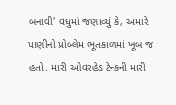બનાવી' વધુમાં જણાવ્યું કે, અમારે પાણીનો પ્રોબ્લેમ ભૂતકાળમાં ખૂબ જ હતો. મારી ઓવરહેડ ટેન્કની મારી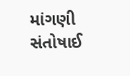માંગણી સંતોષાઈ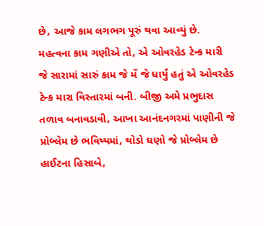છે, આજે કામ લગભગ પૂરું થવા આવ્યું છે. મહત્વના કામ ગણીએ તો, એ ઓવરહેડ ટેન્ક મારી જે સારામાં સારું કામ જે મેં જે ધાર્યું હતું એ ઓવરહેડ ટેન્ક મારા વિસ્તારમાં બની. બીજી અમે પ્રભુદાસ તળાવ બનાવડાવી, આખા આનંદનગરમાં પાણીની જે પ્રોબ્લેમ છે ભવિષ્યમાં, થોડો ઘણો જે પ્રોબ્લેમ છે હાઈટના હિસાબે,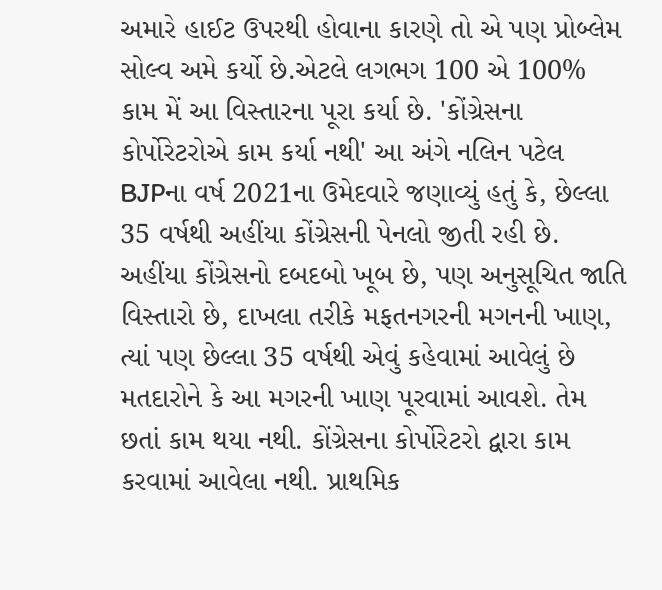અમારે હાઈટ ઉપરથી હોવાના કારણે તો એ પણ પ્રોબ્લેમ સોલ્વ અમે કર્યો છે.એટલે લગભગ 100 એ 100% કામ મેં આ વિસ્તારના પૂરા કર્યા છે. 'કોંગ્રેસના કોર્પોરેટરોએ કામ કર્યા નથી' આ અંગે નલિન પટેલ BJPના વર્ષ 2021ના ઉમેદવારે જણાવ્યું હતું કે, છેલ્લા 35 વર્ષથી અહીંયા કોંગ્રેસની પેનલો જીતી રહી છે. અહીંયા કોંગ્રેસનો દબદબો ખૂબ છે, પણ અનુસૂચિત જાતિ વિસ્તારો છે, દાખલા તરીકે મફતનગરની મગનની ખાણ, ત્યાં પણ છેલ્લા 35 વર્ષથી એવું કહેવામાં આવેલું છે મતદારોને કે આ મગરની ખાણ પૂરવામાં આવશે. તેમ છતાં કામ થયા નથી. કોંગ્રેસના કોર્પોરેટરો દ્વારા કામ કરવામાં આવેલા નથી. પ્રાથમિક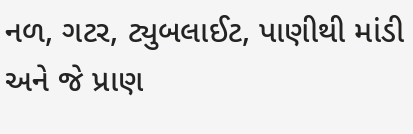નળ, ગટર, ટ્યુબલાઈટ, પાણીથી માંડી અને જે પ્રાણ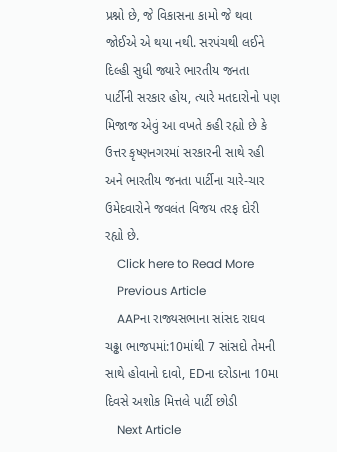પ્રશ્નો છે, જે વિકાસના કામો જે થવા જોઈએ એ થયા નથી. સરપંચથી લઈને દિલ્હી સુધી જ્યારે ભારતીય જનતા પાર્ટીની સરકાર હોય, ત્યારે મતદારોનો પણ મિજાજ એવું આ વખતે કહી રહ્યો છે કે ઉત્તર કૃષ્ણનગરમાં સરકારની સાથે રહી અને ભારતીય જનતા પાર્ટીના ચારે-ચાર ઉમેદવારોને જવલંત વિજય તરફ દોરી રહ્યો છે.
    Click here to Read More
    Previous Article
    AAPના રાજ્યસભાના સાંસદ રાઘવ ચઢ્ઢા ભાજપમાં:10માંથી 7 સાંસદો તેમની સાથે હોવાનો દાવો, EDના દરોડાના 10મા દિવસે અશોક મિત્તલે પાર્ટી છોડી
    Next Article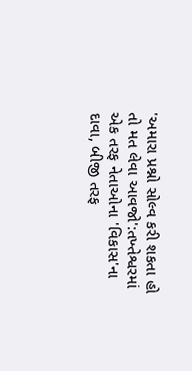'અમારા પ્રશ્નો સોલ્વ કરી શકતા હો તો મત લેવા આવજો':તખ્તેશ્વરમાં એક તરફ નેતાઓના 'વિકાસ'ના દાવા, બીજી તરફ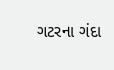ગટરના ગંદા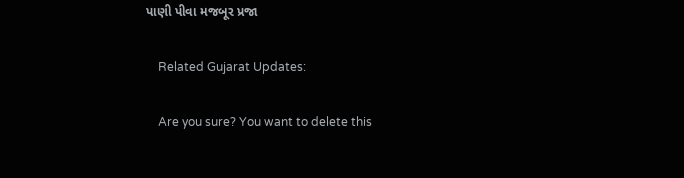પાણી પીવા મજબૂર પ્રજા

    Related Gujarat Updates:

    Are you sure? You want to delete this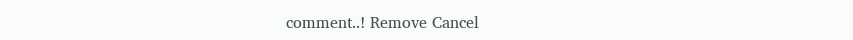comment..! Remove Cancel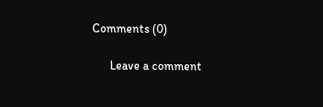Comments (0)

      Leave a comment